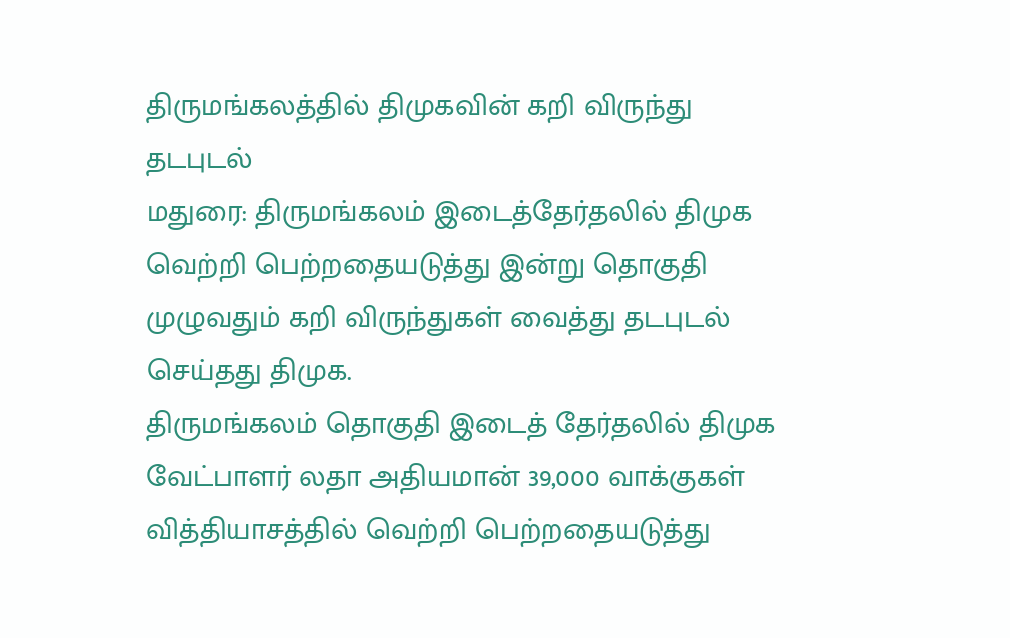திருமங்கலத்தில் திமுகவின் கறி விருந்து தடபுடல்
மதுரை: திருமங்கலம் இடைத்தேர்தலில் திமுக வெற்றி பெற்றதையடுத்து இன்று தொகுதி முழுவதும் கறி விருந்துகள் வைத்து தடபுடல் செய்தது திமுக.
திருமங்கலம் தொகுதி இடைத் தேர்தலில் திமுக வேட்பாளர் லதா அதியமான் 39,000 வாக்குகள் வித்தியாசத்தில் வெற்றி பெற்றதையடுத்து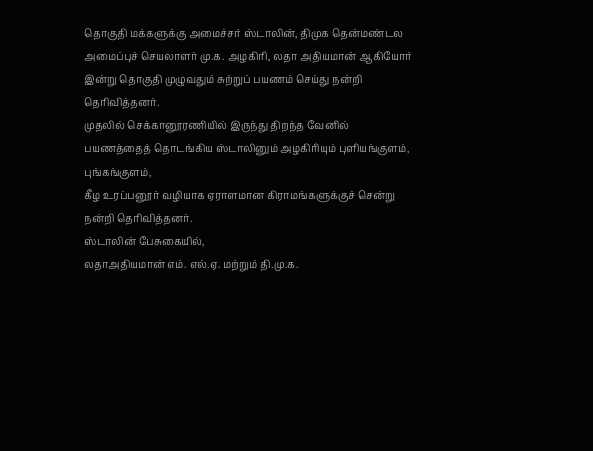தொகுதி மக்களுக்கு அமைச்சர் ஸ்டாலின், திமுக தென்மண்டல அமைப்புச் செயலாளர் மு.க. அழகிரி, லதா அதியமான் ஆகியோர் இன்று தொகுதி முழுவதும் சுற்றுப் பயணம் செய்து நன்றி தெரிவித்தனர்.
முதலில் செக்கானூரணியில் இருந்து திறந்த வேனில் பயணத்தைத் தொடங்கிய ஸ்டாலினும் அழகிரியும் புளியங்குளம், புங்கங்குளம்,
கீழ உரப்பனூர் வழியாக ஏராளமான கிராமங்களுக்குச் சென்று நன்றி தெரிவித்தனர்.
ஸ்டாலின் பேசுகையில்,
லதாஅதியமான் எம். எல்.ஏ. மற்றும் தி.மு.க.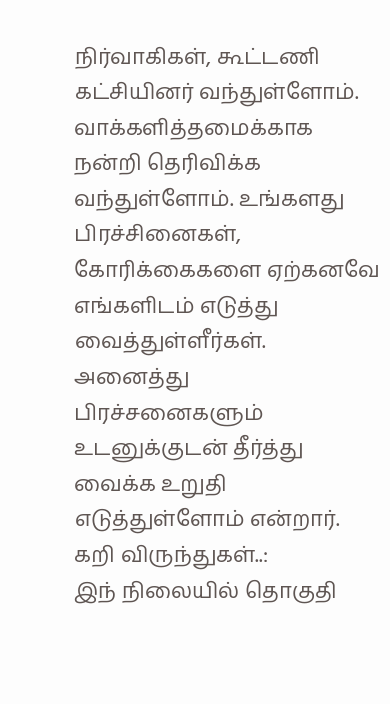நிர்வாகிகள், கூட்டணி கட்சியினர் வந்துள்ளோம்.
வாக்களித்தமைக்காக நன்றி தெரிவிக்க வந்துள்ளோம். உங்களது பிரச்சினைகள், கோரிக்கைகளை ஏற்கனவே எங்களிடம் எடுத்து வைத்துள்ளீர்கள். அனைத்து பிரச்சனைகளும் உடனுக்குடன் தீர்த்து வைக்க உறுதி எடுத்துள்ளோம் என்றார்.
கறி விருந்துகள்..:
இந் நிலையில் தொகுதி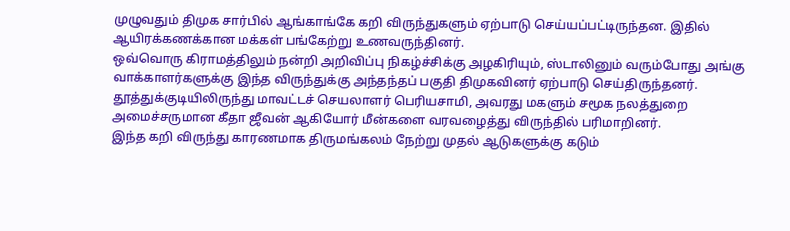முழுவதும் திமுக சார்பில் ஆங்காங்கே கறி விருந்துகளும் ஏற்பாடு செய்யப்பட்டிருந்தன. இதில் ஆயிரக்கணக்கான மக்கள் பங்கேற்று உணவருந்தினர்.
ஒவ்வொரு கிராமத்திலும் நன்றி அறிவிப்பு நிகழ்ச்சிக்கு அழகிரியும், ஸ்டாலினும் வரும்போது அங்கு வாக்காளர்களுக்கு இந்த விருந்துக்கு அந்தந்தப் பகுதி திமுகவினர் ஏற்பாடு செய்திருந்தனர்.
தூத்துக்குடியிலிருந்து மாவட்டச் செயலாளர் பெரியசாமி, அவரது மகளும் சமூக நலத்துறை அமைச்சருமான கீதா ஜீவன் ஆகியோர் மீன்களை வரவழைத்து விருந்தில் பரிமாறினர்.
இந்த கறி விருந்து காரணமாக திருமங்கலம் நேற்று முதல் ஆடுகளுக்கு கடும்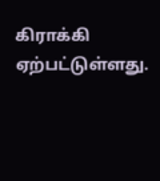கிராக்கி ஏற்பட்டுள்ளது.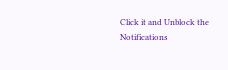Click it and Unblock the Notifications